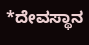*ದೇವಸ್ಥಾನ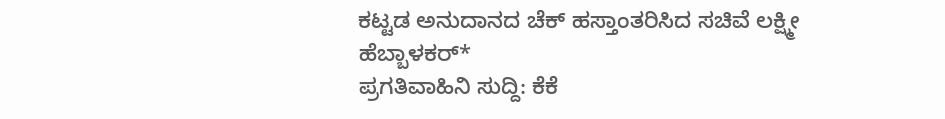ಕಟ್ಟಡ ಅನುದಾನದ ಚೆಕ್ ಹಸ್ತಾಂತರಿಸಿದ ಸಚಿವೆ ಲಕ್ಷ್ಮೀ ಹೆಬ್ಬಾಳಕರ್*
ಪ್ರಗತಿವಾಹಿನಿ ಸುದ್ದಿ: ಕೆಕೆ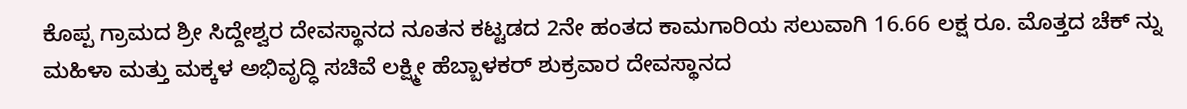ಕೊಪ್ಪ ಗ್ರಾಮದ ಶ್ರೀ ಸಿದ್ದೇಶ್ವರ ದೇವಸ್ಥಾನದ ನೂತನ ಕಟ್ಟಡದ 2ನೇ ಹಂತದ ಕಾಮಗಾರಿಯ ಸಲುವಾಗಿ 16.66 ಲಕ್ಷ ರೂ. ಮೊತ್ತದ ಚೆಕ್ ನ್ನು ಮಹಿಳಾ ಮತ್ತು ಮಕ್ಕಳ ಅಭಿವೃದ್ಧಿ ಸಚಿವೆ ಲಕ್ಷ್ಮೀ ಹೆಬ್ಬಾಳಕರ್ ಶುಕ್ರವಾರ ದೇವಸ್ಥಾನದ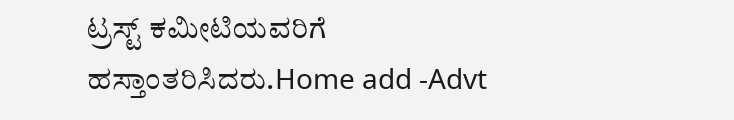ಟ್ರಸ್ಟ್ ಕಮೀಟಿಯವರಿಗೆ ಹಸ್ತಾಂತರಿಸಿದರು.Home add -Advt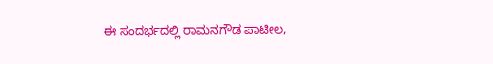ಈ ಸಂದರ್ಭದಲ್ಲಿ ರಾಮನಗೌಡ ಪಾಟೀಲ,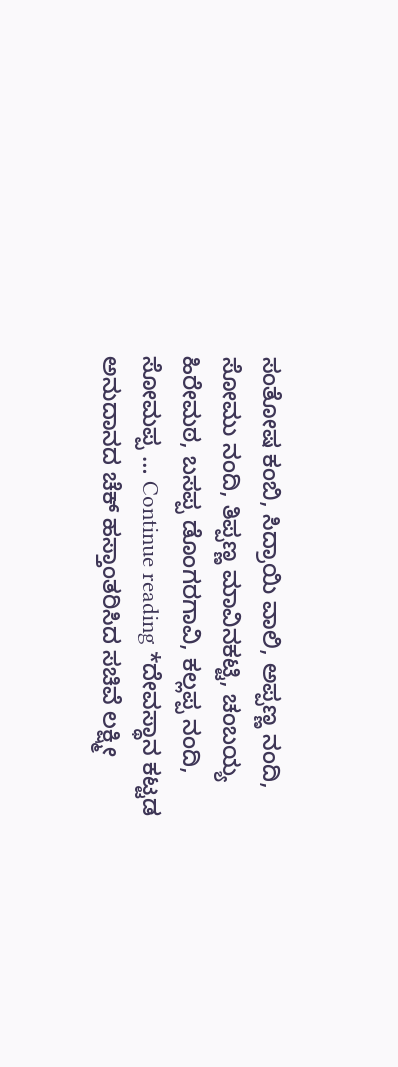ಸಂತೋಷ ಕಂಬಿ, ಸಿದ್ರಾಯಿ ವಾಲಿ, ಅಪ್ಪಣ್ಣ ನಂದಿ, ಸೋಮು ನಂದಿ, ತಿಪ್ಪಣ್ಣ ಮಾವಿನಕಟ್ಟಿ, ಚಂಬಯ್ಯ ಹಿರೇಮಠ, ಬಸಪ್ಪ ಡೊಂಗರಗಾವಿ, ಕಲ್ಲಪ್ಪ ನಂದಿ, ಸೋಮಪ್ಪ … Continue reading *ದೇವಸ್ಥಾನ ಕಟ್ಟಡ ಅನುದಾನದ ಚೆಕ್ ಹಸ್ತಾಂತರಿಸಿದ ಸಚಿವೆ ಲಕ್ಷ್ಮೀ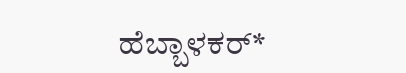ಹೆಬ್ಬಾಳಕರ್*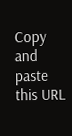Copy and paste this URL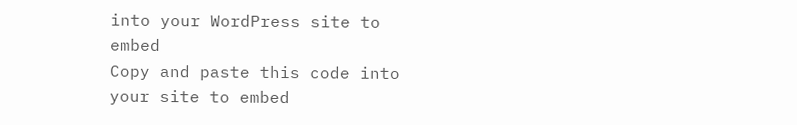into your WordPress site to embed
Copy and paste this code into your site to embed